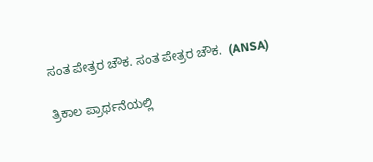ಸಂತ ಪೇತ್ರರ ಚೌಕ. ಸಂತ ಪೇತ್ರರ ಚೌಕ.  (ANSA)

ತ್ರಿಕಾಲ ಪ್ರಾರ್ಥನೆಯಲ್ಲಿ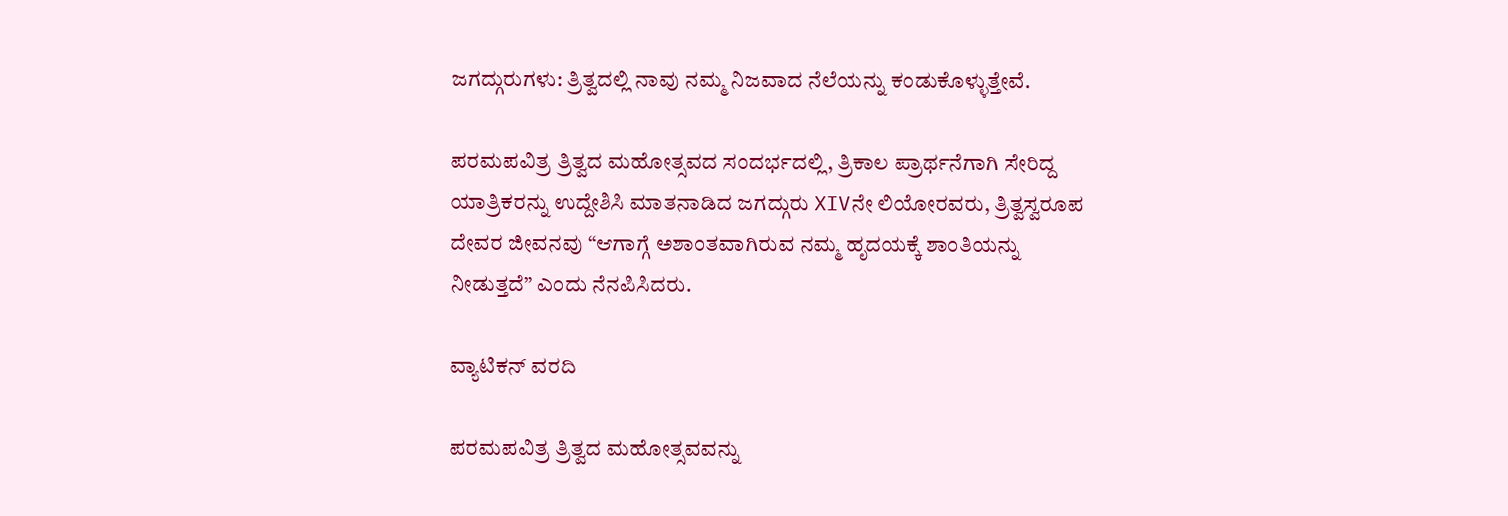ಜಗದ್ಗುರುಗಳು: ತ್ರಿತ್ವದಲ್ಲಿ ನಾವು ನಮ್ಮ ನಿಜವಾದ ನೆಲೆಯನ್ನು ಕಂಡುಕೊಳ್ಳುತ್ತೇವೆ.

ಪರಮಪವಿತ್ರ ತ್ರಿತ್ವದ ಮಹೋತ್ಸವದ ಸಂದರ್ಭದಲ್ಲಿ, ತ್ರಿಕಾಲ ಪ್ರಾರ್ಥನೆಗಾಗಿ ಸೇರಿದ್ದ ಯಾತ್ರಿಕರನ್ನು ಉದ್ದೇಶಿಸಿ ಮಾತನಾಡಿದ ಜಗದ್ಗುರು XIVನೇ ಲಿಯೋರವರು, ತ್ರಿತ್ವಸ್ವರೂಪ ದೇವರ ಜೀವನವು “ಆಗಾಗ್ಗೆ ಅಶಾಂತವಾಗಿರುವ ನಮ್ಮ ಹೃದಯಕ್ಕೆ ಶಾಂತಿಯನ್ನು ನೀಡುತ್ತದೆ” ಎಂದು ನೆನಪಿಸಿದರು.

ವ್ಯಾಟಿಕನ್ ವರದಿ

ಪರಮಪವಿತ್ರ ತ್ರಿತ್ವದ ಮಹೋತ್ಸವವನ್ನು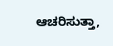ಆಚರಿಸುತ್ತಾ,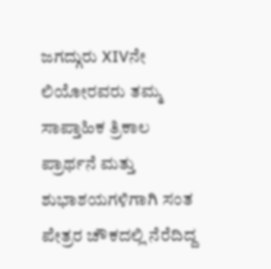ಜಗದ್ಗುರು XIVನೇ ಲಿಯೋರವರು ತಮ್ಮ ಸಾಪ್ತಾಹಿಕ ತ್ರಿಕಾಲ ಪ್ರಾರ್ಥನೆ ಮತ್ತು ಶುಭಾಶಯಗಳಿಗಾಗಿ ಸಂತ ಪೇತ್ರರ ಚೌಕದಲ್ಲಿ ನೆರೆದಿದ್ದ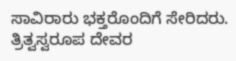ಸಾವಿರಾರು ಭಕ್ತರೊಂದಿಗೆ ಸೇರಿದರು. ತ್ರಿತ್ವಸ್ವರೂಪ ದೇವರ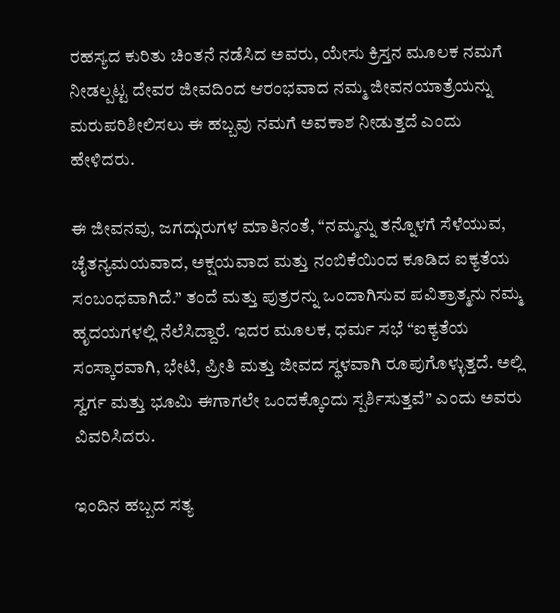ರಹಸ್ಯದ ಕುರಿತು ಚಿಂತನೆ ನಡೆಸಿದ ಅವರು, ಯೇಸು ಕ್ರಿಸ್ತನ ಮೂಲಕ ನಮಗೆ ನೀಡಲ್ಪಟ್ಟ ದೇವರ ಜೀವದಿಂದ ಆರಂಭವಾದ ನಮ್ಮ ಜೀವನಯಾತ್ರೆಯನ್ನು ಮರುಪರಿಶೀಲಿಸಲು ಈ ಹಬ್ಬವು ನಮಗೆ ಅವಕಾಶ ನೀಡುತ್ತದೆ ಎಂದು ಹೇಳಿದರು.

ಈ ಜೀವನವು, ಜಗದ್ಗುರುಗಳ ಮಾತಿನಂತೆ, “ನಮ್ಮನ್ನು ತನ್ನೊಳಗೆ ಸೆಳೆಯುವ, ಚೈತನ್ಯಮಯವಾದ, ಅಕ್ಷಯವಾದ ಮತ್ತು ನಂಬಿಕೆಯಿಂದ ಕೂಡಿದ ಐಕ್ಯತೆಯ ಸಂಬಂಧವಾಗಿದೆ.” ತಂದೆ ಮತ್ತು ಪುತ್ರರನ್ನು ಒಂದಾಗಿಸುವ ಪವಿತ್ರಾತ್ಮನು ನಮ್ಮ ಹೃದಯಗಳಲ್ಲಿ ನೆಲೆಸಿದ್ದಾರೆ. ಇದರ ಮೂಲಕ, ಧರ್ಮ ಸಭೆ “ಐಕ್ಯತೆಯ ಸಂಸ್ಕಾರವಾಗಿ, ಭೇಟಿ, ಪ್ರೀತಿ ಮತ್ತು ಜೀವದ ಸ್ಥಳವಾಗಿ ರೂಪುಗೊಳ್ಳುತ್ತದೆ. ಅಲ್ಲಿ ಸ್ವರ್ಗ ಮತ್ತು ಭೂಮಿ ಈಗಾಗಲೇ ಒಂದಕ್ಕೊಂದು ಸ್ಪರ್ಶಿಸುತ್ತವೆ” ಎಂದು ಅವರು ವಿವರಿಸಿದರು.

ಇಂದಿನ ಹಬ್ಬದ ಸತ್ಯ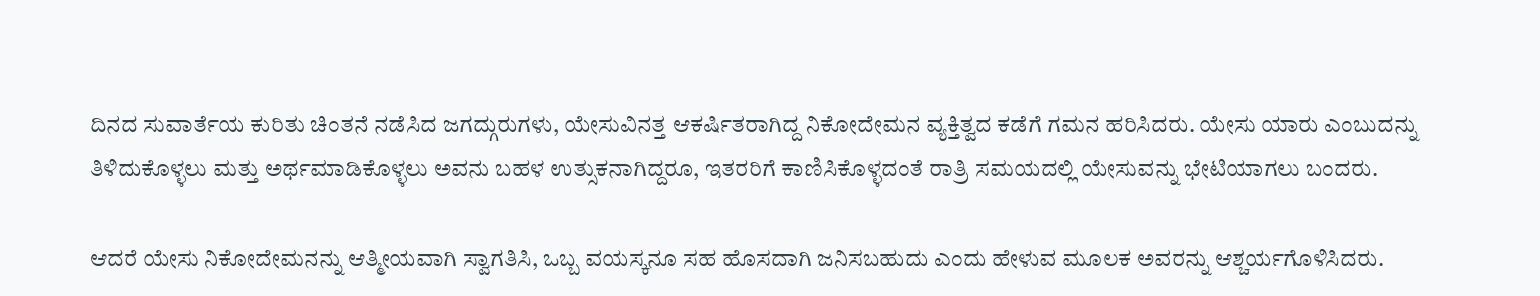ದಿನದ ಸುವಾರ್ತೆಯ ಕುರಿತು ಚಿಂತನೆ ನಡೆಸಿದ ಜಗದ್ಗುರುಗಳು, ಯೇಸುವಿನತ್ತ ಆಕರ್ಷಿತರಾಗಿದ್ದ ನಿಕೋದೇಮನ ವ್ಯಕ್ತಿತ್ವದ ಕಡೆಗೆ ಗಮನ ಹರಿಸಿದರು. ಯೇಸು ಯಾರು ಎಂಬುದನ್ನು ತಿಳಿದುಕೊಳ್ಳಲು ಮತ್ತು ಅರ್ಥಮಾಡಿಕೊಳ್ಳಲು ಅವನು ಬಹಳ ಉತ್ಸುಕನಾಗಿದ್ದರೂ, ಇತರರಿಗೆ ಕಾಣಿಸಿಕೊಳ್ಳದಂತೆ ರಾತ್ರಿ ಸಮಯದಲ್ಲಿ ಯೇಸುವನ್ನು ಭೇಟಿಯಾಗಲು ಬಂದರು.

ಆದರೆ ಯೇಸು ನಿಕೋದೇಮನನ್ನು ಆತ್ಮೀಯವಾಗಿ ಸ್ವಾಗತಿಸಿ, ಒಬ್ಬ ವಯಸ್ಕನೂ ಸಹ ಹೊಸದಾಗಿ ಜನಿಸಬಹುದು ಎಂದು ಹೇಳುವ ಮೂಲಕ ಅವರನ್ನು ಆಶ್ಚರ್ಯಗೊಳಿಸಿದರು.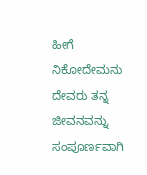ಹೀಗೆ ನಿಕೋದೇಮನು ದೇವರು ತನ್ನ ಜೀವನವನ್ನು ಸಂಪೂರ್ಣವಾಗಿ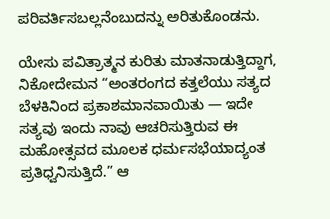ಪರಿವರ್ತಿಸಬಲ್ಲನೆಂಬುದನ್ನು ಅರಿತುಕೊಂಡನು.

ಯೇಸು ಪವಿತ್ರಾತ್ಮನ ಕುರಿತು ಮಾತನಾಡುತ್ತಿದ್ದಾಗ, ನಿಕೋದೇಮನ “ಅಂತರಂಗದ ಕತ್ತಲೆಯು ಸತ್ಯದ ಬೆಳಕಿನಿಂದ ಪ್ರಕಾಶಮಾನವಾಯಿತು — ಇದೇ ಸತ್ಯವು ಇಂದು ನಾವು ಆಚರಿಸುತ್ತಿರುವ ಈ ಮಹೋತ್ಸವದ ಮೂಲಕ ಧರ್ಮಸಭೆಯಾದ್ಯಂತ ಪ್ರತಿಧ್ವನಿಸುತ್ತಿದೆ.” ಆ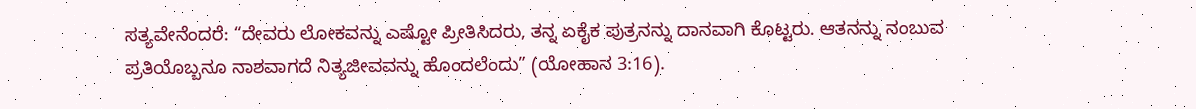ಸತ್ಯವೇನೆಂದರೆ: “ದೇವರು ಲೋಕವನ್ನು ಎಷ್ಟೋ ಪ್ರೀತಿಸಿದರು, ತನ್ನ ಏಕೈಕ ಪುತ್ರನನ್ನು ದಾನವಾಗಿ ಕೊಟ್ಟರು. ಆತನನ್ನು ನಂಬುವ ಪ್ರತಿಯೊಬ್ಬನೂ ನಾಶವಾಗದೆ ನಿತ್ಯಜೀವವನ್ನು ಹೊಂದಲೆಂದು” (ಯೋಹಾನ 3:16).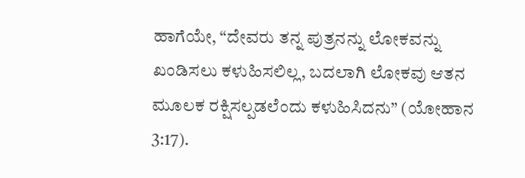ಹಾಗೆಯೇ, “ದೇವರು ತನ್ನ ಪುತ್ರನನ್ನು ಲೋಕವನ್ನು ಖಂಡಿಸಲು ಕಳುಹಿಸಲಿಲ್ಲ, ಬದಲಾಗಿ ಲೋಕವು ಆತನ ಮೂಲಕ ರಕ್ಷಿಸಲ್ಪಡಲೆಂದು ಕಳುಹಿಸಿದನು” (ಯೋಹಾನ 3:17).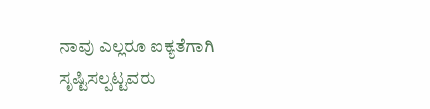ನಾವು ಎಲ್ಲರೂ ಐಕ್ಯತೆಗಾಗಿ ಸೃಷ್ಟಿಸಲ್ಪಟ್ಟವರು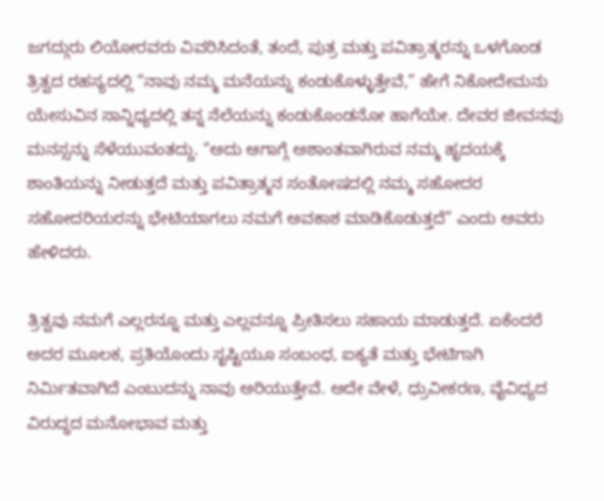ಜಗದ್ಗುರು ಲಿಯೋರವರು ವಿವರಿಸಿದಂತೆ, ತಂದೆ, ಪುತ್ರ ಮತ್ತು ಪವಿತ್ರಾತ್ಮರನ್ನು ಒಳಗೊಂಡ ತ್ರಿತ್ವದ ರಹಸ್ಯದಲ್ಲಿ “ನಾವು ನಮ್ಮ ಮನೆಯನ್ನು ಕಂಡುಕೊಳ್ಳುತ್ತೇವೆ,” ಹೇಗೆ ನಿಕೋದೇಮನು ಯೇಸುವಿನ ಸಾನ್ನಿಧ್ಯದಲ್ಲಿ ತನ್ನ ನೆಲೆಯನ್ನು ಕಂಡುಕೊಂಡನೋ ಹಾಗೆಯೇ. ದೇವರ ಜೀವನವು ಮನಸ್ಸನ್ನು ಸೆಳೆಯುವಂತದ್ದು. “ಅದು ಆಗಾಗ್ಗೆ ಅಶಾಂತವಾಗಿರುವ ನಮ್ಮ ಹೃದಯಕ್ಕೆ ಶಾಂತಿಯನ್ನು ನೀಡುತ್ತದೆ ಮತ್ತು ಪವಿತ್ರಾತ್ಮನ ಸಂತೋಷದಲ್ಲಿ ನಮ್ಮ ಸಹೋದರ ಸಹೋದರಿಯರನ್ನು ಭೇಟಿಯಾಗಲು ನಮಗೆ ಅವಕಾಶ ಮಾಡಿಕೊಡುತ್ತದೆ” ಎಂದು ಅವರು ಹೇಳಿದರು.

ತ್ರಿತ್ವವು ನಮಗೆ ಎಲ್ಲರನ್ನೂ ಮತ್ತು ಎಲ್ಲವನ್ನೂ ಪ್ರೀತಿಸಲು ಸಹಾಯ ಮಾಡುತ್ತದೆ. ಏಕೆಂದರೆ ಅದರ ಮೂಲಕ, ಪ್ರತಿಯೊಂದು ಸೃಷ್ಟಿಯೂ ಸಂಬಂಧ, ಐಕ್ಯತೆ ಮತ್ತು ಭೇಟಿಗಾಗಿ ನಿರ್ಮಿತವಾಗಿದೆ ಎಂಬುದನ್ನು ನಾವು ಅರಿಯುತ್ತೇವೆ. ಅದೇ ವೇಳೆ, ಧ್ರುವೀಕರಣ, ವೈವಿಧ್ಯದ ವಿರುದ್ಧದ ಮನೋಭಾವ ಮತ್ತು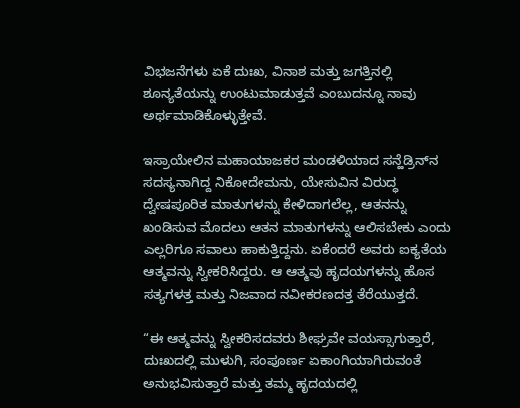ವಿಭಜನೆಗಳು ಏಕೆ ದುಃಖ, ವಿನಾಶ ಮತ್ತು ಜಗತ್ತಿನಲ್ಲಿ ಶೂನ್ಯತೆಯನ್ನು ಉಂಟುಮಾಡುತ್ತವೆ ಎಂಬುದನ್ನೂ ನಾವು ಅರ್ಥಮಾಡಿಕೊಳ್ಳುತ್ತೇವೆ.

ಇಸ್ರಾಯೇಲಿನ ಮಹಾಯಾಜಕರ ಮಂಡಳಿಯಾದ ಸನ್ಹೆಡ್ರಿನ್‌ನ ಸದಸ್ಯನಾಗಿದ್ದ ನಿಕೋದೇಮನು, ಯೇಸುವಿನ ವಿರುದ್ಧ ದ್ವೇಷಪೂರಿತ ಮಾತುಗಳನ್ನು ಕೇಳಿದಾಗಲೆಲ್ಲ, ಆತನನ್ನು ಖಂಡಿಸುವ ಮೊದಲು ಆತನ ಮಾತುಗಳನ್ನು ಆಲಿಸಬೇಕು ಎಂದು ಎಲ್ಲರಿಗೂ ಸವಾಲು ಹಾಕುತ್ತಿದ್ದನು. ಏಕೆಂದರೆ ಅವರು ಐಕ್ಯತೆಯ ಆತ್ಮವನ್ನು ಸ್ವೀಕರಿಸಿದ್ದರು. ಆ ಆತ್ಮವು ಹೃದಯಗಳನ್ನು ಹೊಸ ಸತ್ಯಗಳತ್ತ ಮತ್ತು ನಿಜವಾದ ನವೀಕರಣದತ್ತ ತೆರೆಯುತ್ತದೆ.

“ಈ ಆತ್ಮವನ್ನು ಸ್ವೀಕರಿಸದವರು ಶೀಘ್ರವೇ ವಯಸ್ಸಾಗುತ್ತಾರೆ, ದುಃಖದಲ್ಲಿ ಮುಳುಗಿ, ಸಂಪೂರ್ಣ ಏಕಾಂಗಿಯಾಗಿರುವಂತೆ ಅನುಭವಿಸುತ್ತಾರೆ ಮತ್ತು ತಮ್ಮ ಹೃದಯದಲ್ಲಿ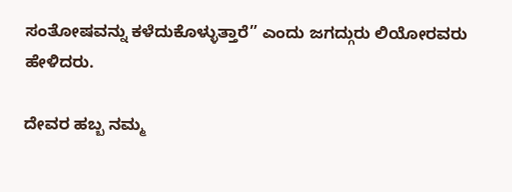ಸಂತೋಷವನ್ನು ಕಳೆದುಕೊಳ್ಳುತ್ತಾರೆ” ಎಂದು ಜಗದ್ಗುರು ಲಿಯೋರವರು ಹೇಳಿದರು.

ದೇವರ ಹಬ್ಬ ನಮ್ಮ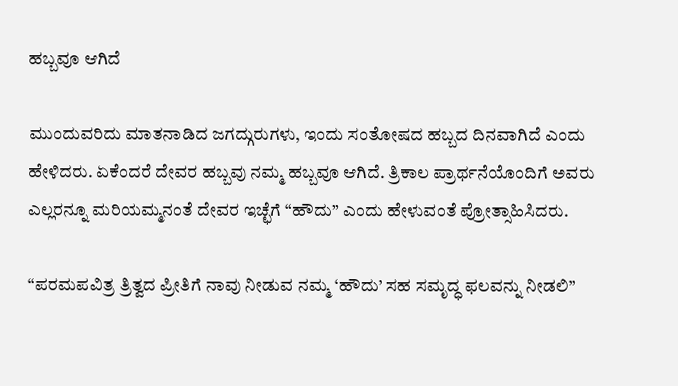ಹಬ್ಬವೂ ಆಗಿದೆ

ಮುಂದುವರಿದು ಮಾತನಾಡಿದ ಜಗದ್ಗುರುಗಳು, ಇಂದು ಸಂತೋಷದ ಹಬ್ಬದ ದಿನವಾಗಿದೆ ಎಂದು ಹೇಳಿದರು. ಏಕೆಂದರೆ ದೇವರ ಹಬ್ಬವು ನಮ್ಮ ಹಬ್ಬವೂ ಆಗಿದೆ. ತ್ರಿಕಾಲ ಪ್ರಾರ್ಥನೆಯೊಂದಿಗೆ ಅವರು ಎಲ್ಲರನ್ನೂ ಮರಿಯಮ್ಮನಂತೆ ದೇವರ ಇಚ್ಛೆಗೆ “ಹೌದು” ಎಂದು ಹೇಳುವಂತೆ ಪ್ರೋತ್ಸಾಹಿಸಿದರು.

“ಪರಮಪವಿತ್ರ ತ್ರಿತ್ವದ ಪ್ರೀತಿಗೆ ನಾವು ನೀಡುವ ನಮ್ಮ ‘ಹೌದು’ ಸಹ ಸಮೃದ್ಧ ಫಲವನ್ನು ನೀಡಲಿ”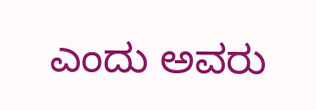ಎಂದು ಅವರು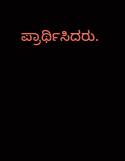ಪ್ರಾರ್ಥಿಸಿದರು.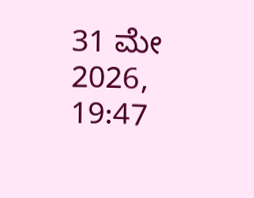31 ಮೇ 2026, 19:47